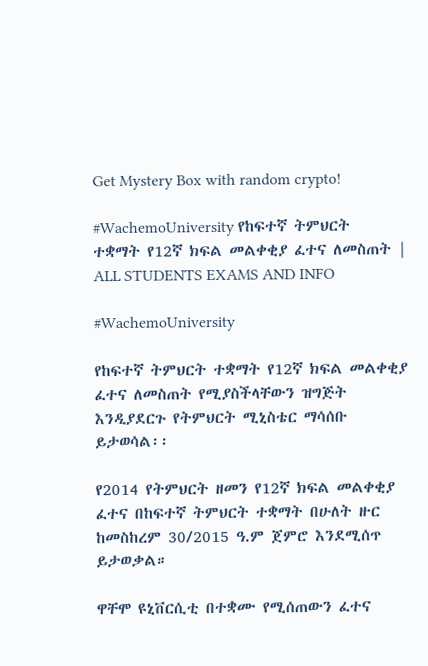Get Mystery Box with random crypto!

#WachemoUniversity የከፍተኛ ትምህርት ተቋማት የ12ኛ ክፍል መልቀቂያ ፈተና ለመስጠት | ALL STUDENTS EXAMS AND INFO

#WachemoUniversity

የከፍተኛ ትምህርት ተቋማት የ12ኛ ክፍል መልቀቂያ ፈተና ለመስጠት የሚያስችላቸውን ዝግጅት እንዲያደርጉ የትምህርት ሚኒስቴር ማሳሰቡ ይታወሳል፡፡

የ2014 የትምህርት ዘመን የ12ኛ ክፍል መልቀቂያ ፈተና በከፍተኛ ትምህርት ተቋማት በሁለት ዙር ከመስከረም 30/2015 ዓ.ም ጀምሮ እንደሚሰጥ ይታወቃል።

ዋቸሞ ዩኒቨርሲቲ በተቋሙ የሚሰጠውን ፈተና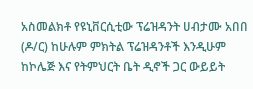አስመልክቶ የዩኒቨርሲቲው ፕሬዝዳንት ሀብታሙ አበበ (ዶ/ር) ከሁሉም ምክትል ፕሬዝዳንቶች እንዲሁም ከኮሌጅ እና የትምህርት ቤት ዲኖች ጋር ውይይት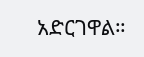አድርገዋል።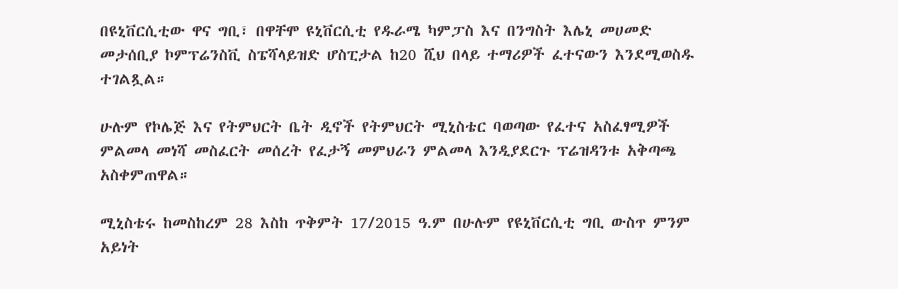በዩኒቨርሲቲው ዋና ግቢ፣ በዋቸሞ ዩኒቨርሲቲ የዱራሜ ካምፓስ እና በንግስት እሌኒ መሀመድ መታሰቢያ ኮምፕሬንስቪ ስፔሻላይዝድ ሆስፒታል ከ20 ሺህ በላይ ተማሪዎች ፈተናውን እንደሚወስዱ ተገልጿል።

ሁሉም የኮሌጅ እና የትምህርት ቤት ዲኖች የትምህርት ሚኒስቴር ባወጣው የፈተና አስፈፃሚዎች ምልመላ መነሻ መስፈርት መሰረት የፈታኝ መምህራን ምልመላ እንዲያደርጉ ፕሬዝዳንቱ አቅጣጫ አስቀምጠዋል።

ሚኒስቴሩ ከመስከረም 28 እስከ ጥቅምት 17/2015 ዓ.ም በሁሉም የዩኒቨርሲቲ ግቢ ውስጥ ምንም አይነት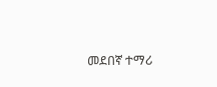መደበኛ ተማሪ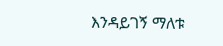እንዳይገኝ ማለቱ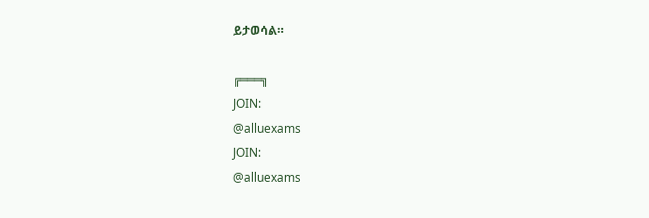ይታወሳል።

╔═══╗
JOIN:
@alluexams
JOIN:
@alluexams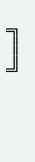╚═══╝